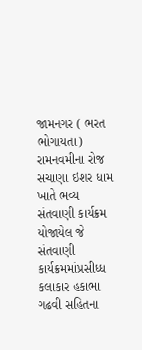જામનગર ( ભરત ભોગાયતા)
રામનવમીના રોજ સચાણા ઇશર ધામ ખાતે ભવ્ય સંતવાણી કાર્યક્રમ યોજાયેલ જે સંતવાણી કાર્યક્રમમાંપ્રસીધ્ધ કલાકાર હકાભા ગઢવી સહિતના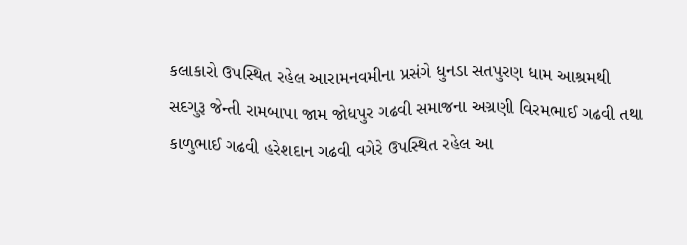કલાકારો ઉપસ્થિત રહેલ આરામનવમીના પ્રસંગે ધુનડા સતપુરણ ધામ આશ્રમથી સદગુરૂ જેન્તી રામબાપા જામ જોધપુર ગઢવી સમાજના અગ્રણી વિરમભાઈ ગઢવી તથા કાળુભાઈ ગઢવી હરેશદાન ગઢવી વગેરે ઉપસ્થિત રહેલ આ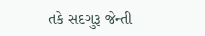તકે સદગુરૂ જેન્તી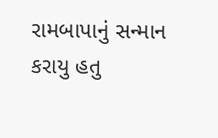રામબાપાનું સન્માન કરાયુ હતુ